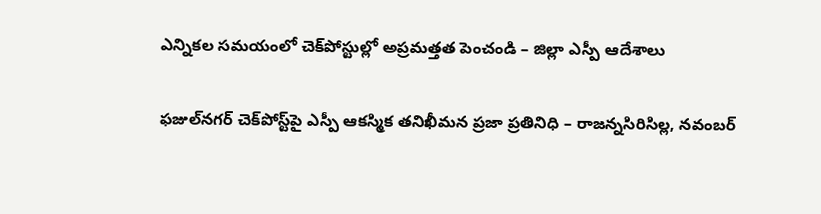ఎన్నికల సమయంలో చెక్‌పోస్టుల్లో అప్రమత్తత పెంచండి – జిల్లా ఎస్పీ ఆదేశాలు

ఫజుల్‌నగర్ చెక్‌పోస్ట్‌పై ఎస్పీ ఆకస్మిక తనిఖీమన ప్రజా ప్రతినిధి – రాజన్నసిరిసిల్ల, నవంబర్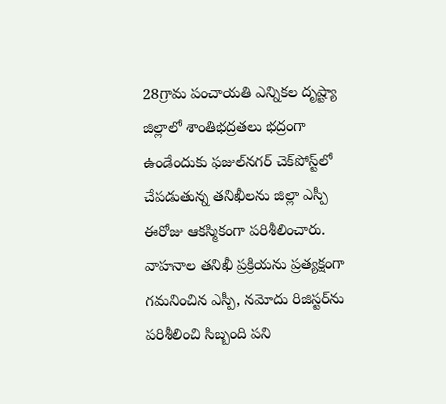28గ్రామ పంచాయతి ఎన్నికల దృష్ట్యా జిల్లాలో శాంతిభద్రతలు భద్రంగా ఉండేందుకు ఫజుల్‌నగర్ చెక్‌పోస్ట్‌లో చేపడుతున్న తనిఖీలను జిల్లా ఎస్పీ ఈరోజు ఆకస్మికంగా పరిశీలించారు. వాహనాల తనిఖీ ప్రక్రియను ప్రత్యక్షంగా గమనించిన ఎస్పీ, నమోదు రిజిస్టర్‌ను పరిశీలించి సిబ్బంది పని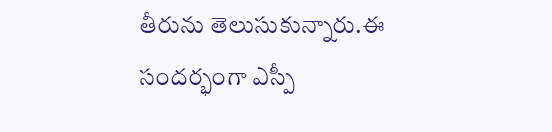తీరును తెలుసుకున్నారు.ఈ సందర్భంగా ఎస్పీ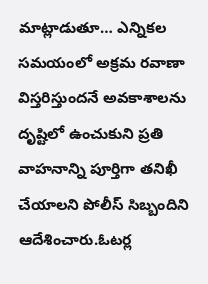మాట్లాడుతూ… ఎన్నికల సమయంలో అక్రమ రవాణా విస్తరిస్తుందనే అవకాశాలను దృష్టిలో ఉంచుకుని ప్రతి వాహనాన్ని పూర్తిగా తనిఖీ చేయాలని పోలీస్ సిబ్బందిని ఆదేశించారు.ఓటర్ల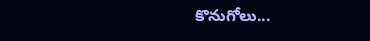కొనుగోలు...